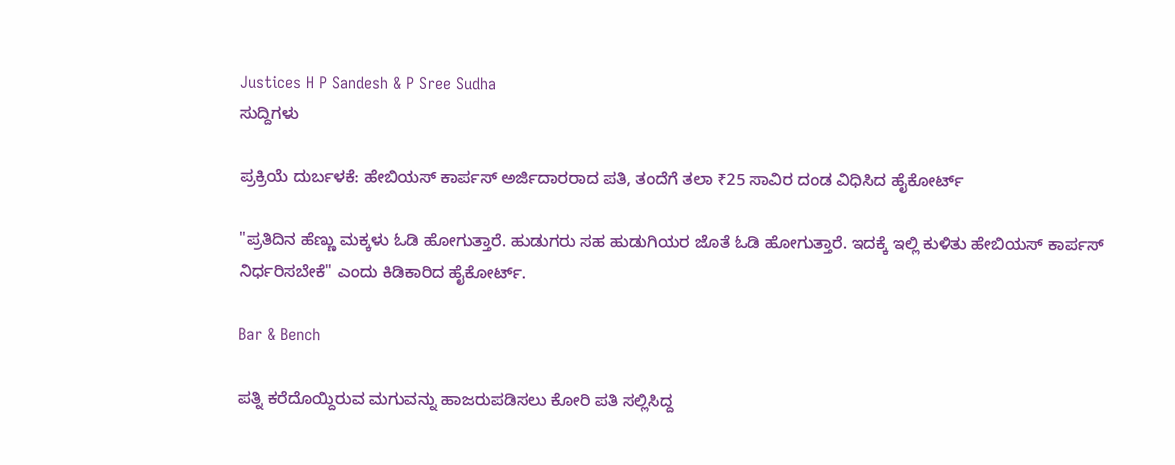Justices H P Sandesh & P Sree Sudha
ಸುದ್ದಿಗಳು

ಪ್ರಕ್ರಿಯೆ ದುರ್ಬಳಕೆ: ಹೇಬಿಯಸ್‌ ಕಾರ್ಪಸ್‌ ಅರ್ಜಿದಾರರಾದ ಪತಿ, ತಂದೆಗೆ ತಲಾ ₹25 ಸಾವಿರ ದಂಡ ವಿಧಿಸಿದ ಹೈಕೋರ್ಟ್‌

"ಪ್ರತಿದಿನ ಹೆಣ್ಣು ಮಕ್ಕಳು ಓಡಿ ಹೋಗುತ್ತಾರೆ. ಹುಡುಗರು ಸಹ ಹುಡುಗಿಯರ ಜೊತೆ ಓಡಿ ಹೋಗುತ್ತಾರೆ. ಇದಕ್ಕೆ ಇಲ್ಲಿ ಕುಳಿತು ಹೇಬಿಯಸ್‌ ಕಾರ್ಪಸ್‌ ನಿರ್ಧರಿಸಬೇಕೆ" ಎಂದು ಕಿಡಿಕಾರಿದ ಹೈಕೋರ್ಟ್‌.

Bar & Bench

ಪತ್ನಿ ಕರೆದೊಯ್ದಿರುವ ಮಗುವನ್ನು ಹಾಜರುಪಡಿಸಲು ಕೋರಿ ಪತಿ ಸಲ್ಲಿಸಿದ್ದ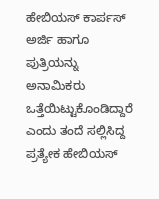ಹೇಬಿಯಸ್‌ ಕಾರ್ಪಸ್‌ ಅರ್ಜಿ ಹಾಗೂ ಪುತ್ರಿಯನ್ನು ಅನಾಮಿಕರು ಒತ್ತೆಯಿಟ್ಟುಕೊಂಡಿದ್ದಾರೆ ಎಂದು ತಂದೆ ಸಲ್ಲಿಸಿದ್ದ ಪ್ರತ್ಯೇಕ ಹೇಬಿಯಸ್‌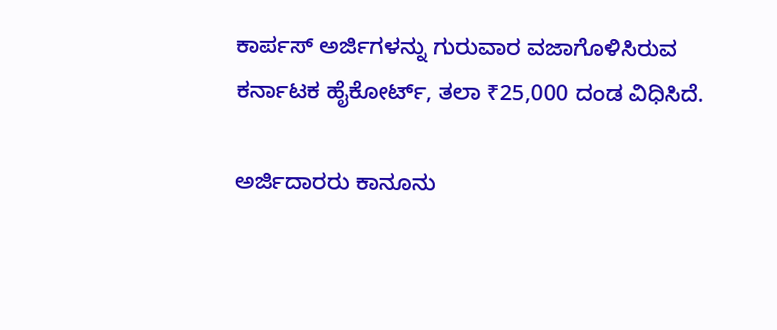ಕಾರ್ಪಸ್‌ ಅರ್ಜಿಗಳನ್ನು ಗುರುವಾರ ವಜಾಗೊಳಿಸಿರುವ ಕರ್ನಾಟಕ ಹೈಕೋರ್ಟ್‌, ತಲಾ ₹25,000 ದಂಡ ವಿಧಿಸಿದೆ.

ಅರ್ಜಿದಾರರು ಕಾನೂನು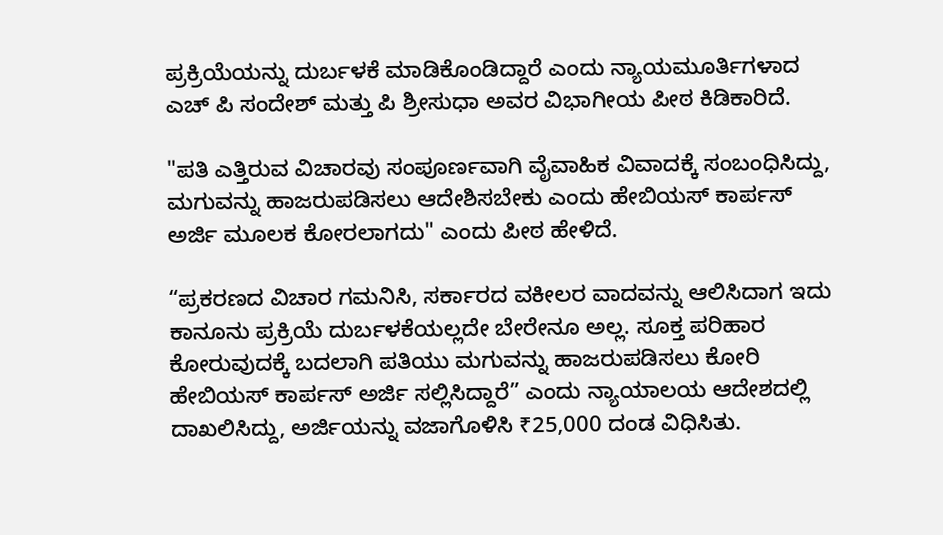ಪ್ರಕ್ರಿಯೆಯನ್ನು ದುರ್ಬಳಕೆ ಮಾಡಿಕೊಂಡಿದ್ದಾರೆ ಎಂದು ನ್ಯಾಯಮೂರ್ತಿಗಳಾದ ಎಚ್‌ ಪಿ ಸಂದೇಶ್‌ ಮತ್ತು ಪಿ ಶ್ರೀಸುಧಾ ಅವರ ವಿಭಾಗೀಯ ಪೀಠ ಕಿಡಿಕಾರಿದೆ.

"ಪತಿ ಎತ್ತಿರುವ ವಿಚಾರವು ಸಂಪೂರ್ಣವಾಗಿ ವೈವಾಹಿಕ ವಿವಾದಕ್ಕೆ ಸಂಬಂಧಿಸಿದ್ದು, ಮಗುವನ್ನು ಹಾಜರುಪಡಿಸಲು ಆದೇಶಿಸಬೇಕು ಎಂದು ಹೇಬಿಯಸ್‌ ಕಾರ್ಪಸ್‌ ಅರ್ಜಿ ಮೂಲಕ ಕೋರಲಾಗದು" ಎಂದು ಪೀಠ ಹೇಳಿದೆ.

“ಪ್ರಕರಣದ ವಿಚಾರ ಗಮನಿಸಿ, ಸರ್ಕಾರದ ವಕೀಲರ ವಾದವನ್ನು ಆಲಿಸಿದಾಗ ಇದು ಕಾನೂನು ಪ್ರಕ್ರಿಯೆ ದುರ್ಬಳಕೆಯಲ್ಲದೇ ಬೇರೇನೂ ಅಲ್ಲ. ಸೂಕ್ತ ಪರಿಹಾರ ಕೋರುವುದಕ್ಕೆ ಬದಲಾಗಿ ಪತಿಯು ಮಗುವನ್ನು ಹಾಜರುಪಡಿಸಲು ಕೋರಿ ಹೇಬಿಯಸ್‌ ಕಾರ್ಪಸ್‌ ಅರ್ಜಿ ಸಲ್ಲಿಸಿದ್ದಾರೆ” ಎಂದು ನ್ಯಾಯಾಲಯ ಆದೇಶದಲ್ಲಿ ದಾಖಲಿಸಿದ್ದು, ಅರ್ಜಿಯನ್ನು ವಜಾಗೊಳಿಸಿ ₹25,000 ದಂಡ ವಿಧಿಸಿತು.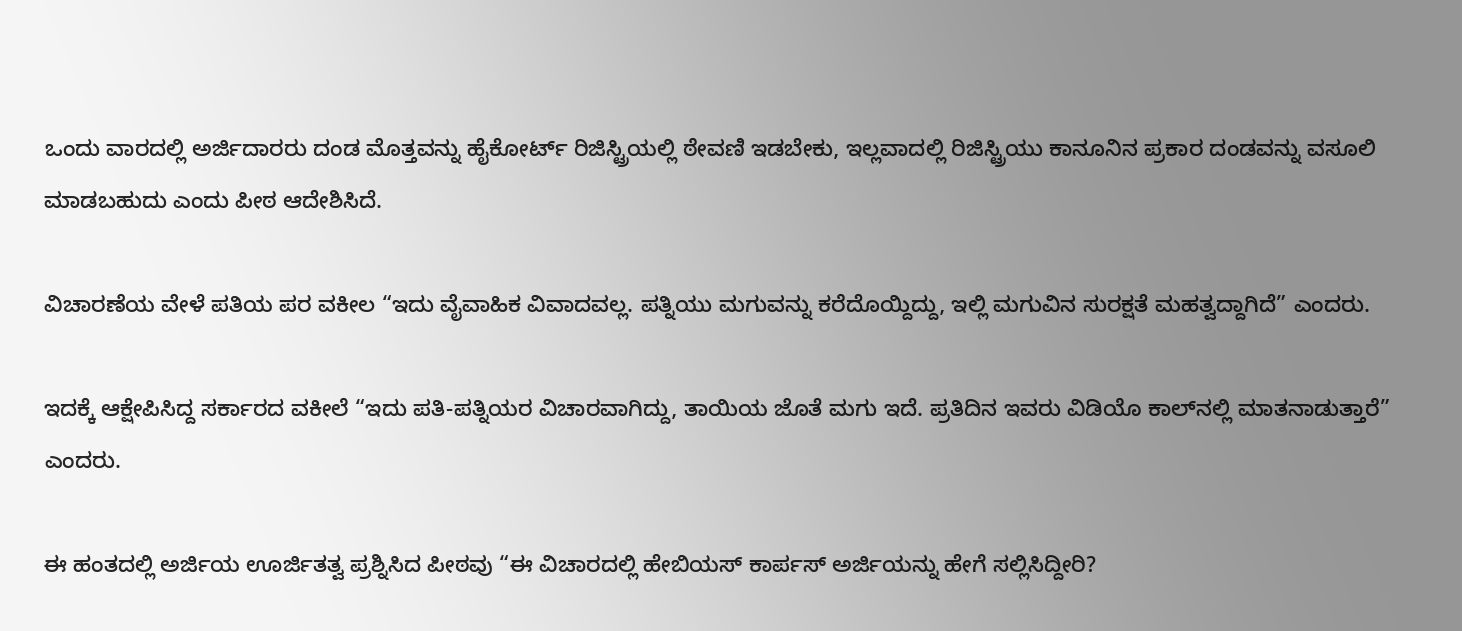ಒಂದು ವಾರದಲ್ಲಿ ಅರ್ಜಿದಾರರು ದಂಡ ಮೊತ್ತವನ್ನು ಹೈಕೋರ್ಟ್‌ ರಿಜಿಸ್ಟ್ರಿಯಲ್ಲಿ ಠೇವಣಿ ಇಡಬೇಕು, ಇಲ್ಲವಾದಲ್ಲಿ ರಿಜಿಸ್ಟ್ರಿಯು ಕಾನೂನಿನ ಪ್ರಕಾರ ದಂಡವನ್ನು ವಸೂಲಿ ಮಾಡಬಹುದು ಎಂದು ಪೀಠ ಆದೇಶಿಸಿದೆ.

ವಿಚಾರಣೆಯ ವೇಳೆ ಪತಿಯ ಪರ ವಕೀಲ “ಇದು ವೈವಾಹಿಕ ವಿವಾದವಲ್ಲ. ಪತ್ನಿಯು ಮಗುವನ್ನು ಕರೆದೊಯ್ದಿದ್ದು, ಇಲ್ಲಿ ಮಗುವಿನ ಸುರಕ್ಷತೆ ಮಹತ್ವದ್ದಾಗಿದೆ” ಎಂದರು.

ಇದಕ್ಕೆ ಆಕ್ಷೇಪಿಸಿದ್ದ ಸರ್ಕಾರದ ವಕೀಲೆ “ಇದು ಪತಿ-ಪತ್ನಿಯರ ವಿಚಾರವಾಗಿದ್ದು, ತಾಯಿಯ ಜೊತೆ ಮಗು ಇದೆ. ಪ್ರತಿದಿನ ಇವರು ವಿಡಿಯೊ ಕಾಲ್‌ನಲ್ಲಿ ಮಾತನಾಡುತ್ತಾರೆ” ಎಂದರು.

ಈ ಹಂತದಲ್ಲಿ ಅರ್ಜಿಯ ಊರ್ಜಿತತ್ವ ಪ್ರಶ್ನಿಸಿದ ಪೀಠವು “ಈ ವಿಚಾರದಲ್ಲಿ ಹೇಬಿಯಸ್‌ ಕಾರ್ಪಸ್‌ ಅರ್ಜಿಯನ್ನು ಹೇಗೆ ಸಲ್ಲಿಸಿದ್ದೀರಿ?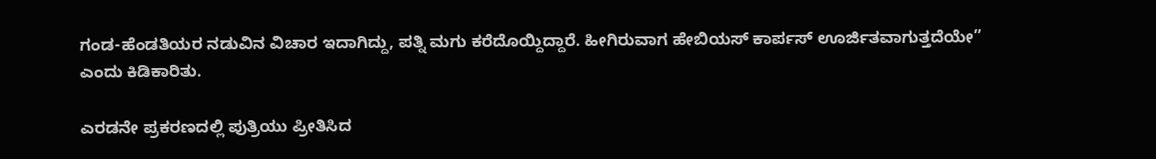ಗಂಡ-ಹೆಂಡತಿಯರ ನಡುವಿನ ವಿಚಾರ ಇದಾಗಿದ್ದು, ಪತ್ನಿ ಮಗು ಕರೆದೊಯ್ದಿದ್ದಾರೆ. ಹೀಗಿರುವಾಗ ಹೇಬಿಯಸ್‌ ಕಾರ್ಪಸ್‌ ಊರ್ಜಿತವಾಗುತ್ತದೆಯೇ” ಎಂದು ಕಿಡಿಕಾರಿತು.

ಎರಡನೇ ಪ್ರಕರಣದಲ್ಲಿ ಪುತ್ರಿಯು ಪ್ರೀತಿಸಿದ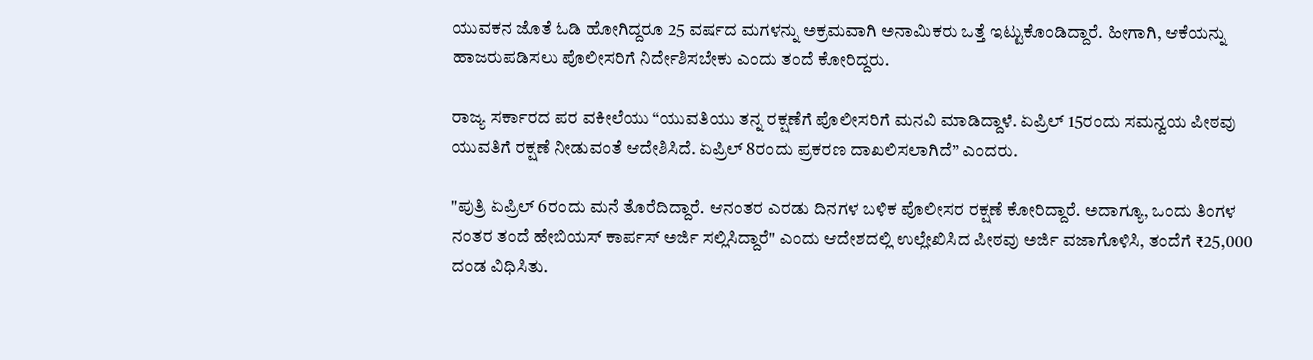ಯುವಕನ ಜೊತೆ ಓಡಿ ಹೋಗಿದ್ದರೂ 25 ವರ್ಷದ ಮಗಳನ್ನು ಅಕ್ರಮವಾಗಿ ಅನಾಮಿಕರು ಒತ್ತೆ ಇಟ್ಟುಕೊಂಡಿದ್ದಾರೆ. ಹೀಗಾಗಿ, ಆಕೆಯನ್ನು ಹಾಜರುಪಡಿಸಲು ಪೊಲೀಸರಿಗೆ ನಿರ್ದೇಶಿಸಬೇಕು ಎಂದು ತಂದೆ ಕೋರಿದ್ದರು.

ರಾಜ್ಯ ಸರ್ಕಾರದ ಪರ ವಕೀಲೆಯು “ಯುವತಿಯು ತನ್ನ ರಕ್ಷಣೆಗೆ ಪೊಲೀಸರಿಗೆ ಮನವಿ ಮಾಡಿದ್ದಾಳೆ. ಏಪ್ರಿಲ್‌ 15ರಂದು ಸಮನ್ವಯ ಪೀಠವು ಯುವತಿಗೆ ರಕ್ಷಣೆ ನೀಡುವಂತೆ ಆದೇಶಿಸಿದೆ. ಏಪ್ರಿಲ್‌ 8ರಂದು ಪ್ರಕರಣ ದಾಖಲಿಸಲಾಗಿದೆ” ಎಂದರು.

"ಪುತ್ರಿ ಏಪ್ರಿಲ್‌ 6ರಂದು ಮನೆ ತೊರೆದಿದ್ದಾರೆ. ಆನಂತರ ಎರಡು ದಿನಗಳ ಬಳಿಕ ಪೊಲೀಸರ ರಕ್ಷಣೆ ಕೋರಿದ್ದಾರೆ. ಅದಾಗ್ಯೂ, ಒಂದು ತಿಂಗಳ ನಂತರ ತಂದೆ ಹೇಬಿಯಸ್‌ ಕಾರ್ಪಸ್‌ ಅರ್ಜಿ ಸಲ್ಲಿಸಿದ್ದಾರೆ" ಎಂದು ಆದೇಶದಲ್ಲಿ ಉಲ್ಲೇಖಿಸಿದ ಪೀಠವು ಅರ್ಜಿ ವಜಾಗೊಳಿಸಿ, ತಂದೆಗೆ ₹25,000 ದಂಡ ವಿಧಿಸಿತು.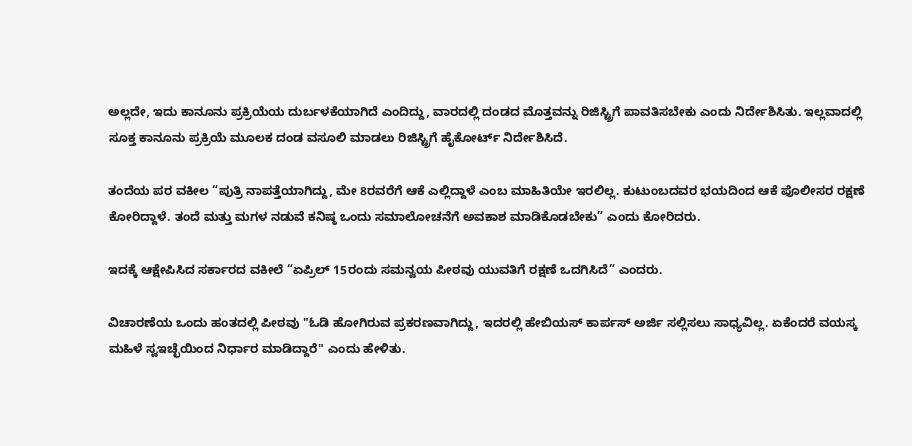ಅಲ್ಲದೇ, ಇದು ಕಾನೂನು ಪ್ರಕ್ರಿಯೆಯ ದುರ್ಬಳಕೆಯಾಗಿದೆ ಎಂದಿದ್ದು, ವಾರದಲ್ಲಿ ದಂಡದ ಮೊತ್ತವನ್ನು ರಿಜಿಸ್ಟ್ರಿಗೆ ಪಾವತಿಸಬೇಕು ಎಂದು ನಿರ್ದೇಶಿಸಿತು. ಇಲ್ಲವಾದಲ್ಲಿ ಸೂಕ್ತ ಕಾನೂನು ಪ್ರಕ್ರಿಯೆ ಮೂಲಕ ದಂಡ ವಸೂಲಿ ಮಾಡಲು ರಿಜಿಸ್ಟ್ರಿಗೆ ಹೈಕೋರ್ಟ್‌ ನಿರ್ದೇಶಿಸಿದೆ.

ತಂದೆಯ ಪರ ವಕೀಲ “ಪುತ್ರಿ ನಾಪತ್ತೆಯಾಗಿದ್ದು, ಮೇ 8ರವರೆಗೆ ಆಕೆ ಎಲ್ಲಿದ್ದಾಳೆ ಎಂಬ ಮಾಹಿತಿಯೇ ಇರಲಿಲ್ಲ. ಕುಟುಂಬದವರ ಭಯದಿಂದ ಆಕೆ ಪೊಲೀಸರ ರಕ್ಷಣೆ ಕೋರಿದ್ದಾಳೆ. ತಂದೆ ಮತ್ತು ಮಗಳ ನಡುವೆ ಕನಿಷ್ಠ ಒಂದು ಸಮಾಲೋಚನೆಗೆ ಅವಕಾಶ ಮಾಡಿಕೊಡಬೇಕು” ಎಂದು ಕೋರಿದರು.

ಇದಕ್ಕೆ ಆಕ್ಷೇಪಿಸಿದ ಸರ್ಕಾರದ ವಕೀಲೆ “ಏಪ್ರಿಲ್‌ 15ರಂದು ಸಮನ್ವಯ ಪೀಠವು ಯುವತಿಗೆ ರಕ್ಷಣೆ ಒದಗಿಸಿದೆ” ಎಂದರು.

ವಿಚಾರಣೆಯ ಒಂದು ಹಂತದಲ್ಲಿ ಪೀಠವು "ಓಡಿ ಹೋಗಿರುವ ಪ್ರಕರಣವಾಗಿದ್ದು, ಇದರಲ್ಲಿ ಹೇಬಿಯಸ್‌ ಕಾರ್ಪಸ್‌ ಅರ್ಜಿ ಸಲ್ಲಿಸಲು ಸಾಧ್ಯವಿಲ್ಲ. ಏಕೆಂದರೆ ವಯಸ್ಕ ಮಹಿಳೆ ಸ್ವಇಚ್ಛೆಯಿಂದ ನಿರ್ಧಾರ ಮಾಡಿದ್ದಾರೆ" ಎಂದು ಹೇಳಿತು.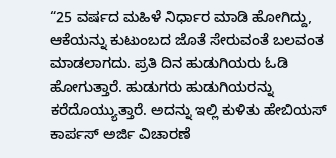“25 ವರ್ಷದ ಮಹಿಳೆ ನಿರ್ಧಾರ ಮಾಡಿ ಹೋಗಿದ್ದು, ಆಕೆಯನ್ನು ಕುಟುಂಬದ ಜೊತೆ ಸೇರುವಂತೆ ಬಲವಂತ ಮಾಡಲಾಗದು. ಪ್ರತಿ ದಿನ ಹುಡುಗಿಯರು ಓಡಿ ಹೋಗುತ್ತಾರೆ. ಹುಡುಗರು ಹುಡುಗಿಯರನ್ನು ಕರೆದೊಯ್ಯುತ್ತಾರೆ. ಅದನ್ನು ಇಲ್ಲಿ ಕುಳಿತು ಹೇಬಿಯಸ್‌ ಕಾರ್ಪಸ್‌ ಅರ್ಜಿ ವಿಚಾರಣೆ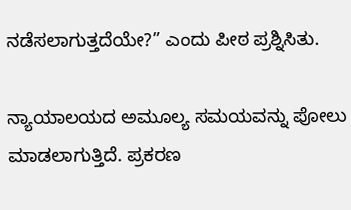ನಡೆಸಲಾಗುತ್ತದೆಯೇ?” ಎಂದು ಪೀಠ ಪ್ರಶ್ನಿಸಿತು.

ನ್ಯಾಯಾಲಯದ ಅಮೂಲ್ಯ ಸಮಯವನ್ನು ಪೋಲು ಮಾಡಲಾಗುತ್ತಿದೆ. ಪ್ರಕರಣ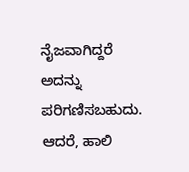ನೈಜವಾಗಿದ್ದರೆ ಅದನ್ನು ಪರಿಗಣಿಸಬಹುದು. ಆದರೆ, ಹಾಲಿ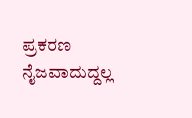ಪ್ರಕರಣ ನೈಜವಾದುದ್ದಲ್ಲ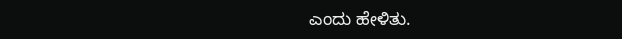ಎಂದು ಹೇಳಿತು.